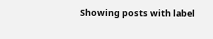Showing posts with label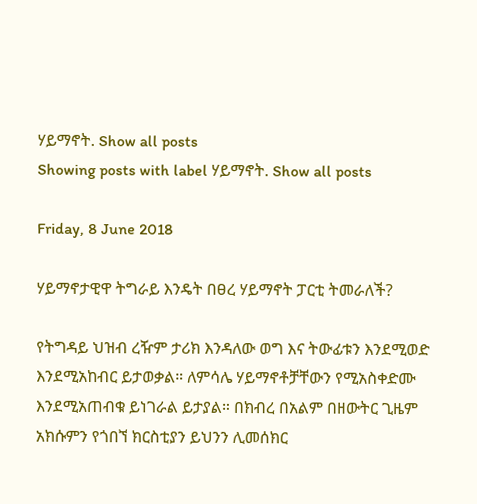ሃይማኖት. Show all posts
Showing posts with label ሃይማኖት. Show all posts

Friday, 8 June 2018

ሃይማኖታዊዋ ትግራይ እንዴት በፀረ ሃይማኖት ፓርቲ ትመራለች?

የትግዳይ ህዝብ ረዥም ታሪክ እንዳለው ወግ እና ትውፊቱን እንደሚወድ እንደሚአከብር ይታወቃል። ለምሳሌ ሃይማኖቶቻቸውን የሚአስቀድሙ እንደሚአጠብቁ ይነገራል ይታያል። በክብረ በአልም በዘውትር ጊዜም አክሱምን የጎበኘ ክርስቲያን ይህንን ሊመሰክር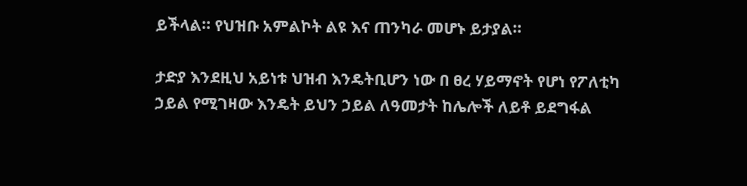ይችላል። የህዝቡ አምልኮት ልዩ እና ጠንካራ መሆኑ ይታያል።

ታድያ እንደዚህ አይነቱ ህዝብ እንዴትቢሆን ነው በ ፀረ ሃይማኖት የሆነ የፖለቲካ ኃይል የሚገዛው እንዴት ይህን ኃይል ለዓመታት ከሌሎች ለይቶ ይደግፋል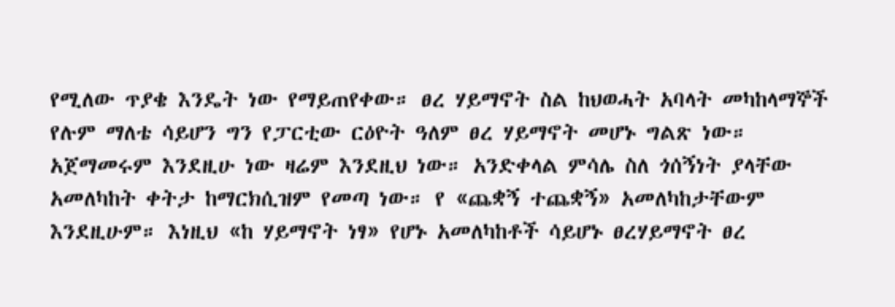የሚለው ጥያቄ እንዴት ነው የማይጠየቀው። ፀረ ሃይማኖት ስል ከህወሓት አባላት መካከላማኞች የሉም ማለቴ ሳይሆን ግን የፓርቲው ርዕዮት ዓለም ፀረ ሃይማኖት መሆኑ ግልጽ ነው። አጀማመሩም እንደዚሁ ነው ዛሬም እንደዚህ ነው። አንድቀላል ምሳሌ ስለ ጎሰኝነት ያላቸው አመለካከት ቀትታ ከማርክሲዝም የመጣ ነው። የ «ጨቋኝ ተጨቋኝ» አመለካከታቸውም እንደዚሁም። እነዚህ «ከ ሃይማኖት ነፃ» የሆኑ አመለካከቶች ሳይሆኑ ፀረሃይማኖት ፀረ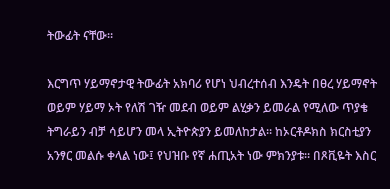ትውፊት ናቸው።

እርግጥ ሃይማኖታዊ ትውፊት አክባሪ የሆነ ህብረተሰብ እንዴት በፀረ ሃይማኖት ወይም ሃይማ ኦት የለሽ ገዥ መደብ ወይም ልሂቃን ይመራል የሚለው ጥያቄ ትግራይን ብቻ ሳይሆን መላ ኢትዮጵያን ይመለከታል። ከኦርቶዶክስ ክርስቲያን አንፃር መልሱ ቀላል ነው፤ የህዝቡ የኛ ሐጢአት ነው ምክንያቱ። በጾቪዬት እስር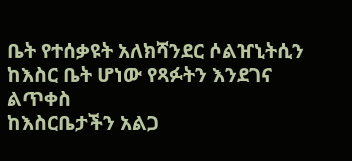ቤት የተሰቃዩት አለክሻንደር ሶልዠኒትሲን ከእስር ቤት ሆነው የጻፉትን እንደገና ልጥቀስ
ከእስርቤታችን አልጋ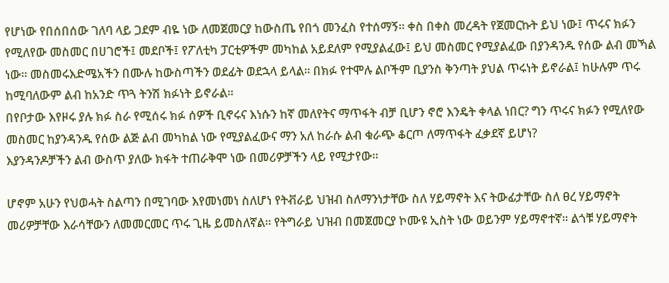የሆነው የበሰበሰው ገለባ ላይ ጋደም ብዬ ነው ለመጀመርያ ከውስጤ የበጎ መንፈስ የተሰማኝ። ቀስ በቀስ መረዳት የጀመርኩት ይህ ነው፤ ጥሩና ክፉን የሚለየው መስመር በሀገሮች፤ መደቦች፤ የፖለቲካ ፓርቲዎችም መካከል አይደለም የሚያልፈው፤ ይህ መስመር የሚያልፈው በያንዳንዱ የሰው ልብ መኻል ነው። መስመሩእድሜአችን በሙሉ ከውስጣችን ወደፊት ወደኋላ ይላል። በክፉ የተሞሉ ልቦችም ቢያንስ ቅንጣት ያህል ጥሩነት ይኖራል፤ ከሁሉም ጥሩ ከሚባለውም ልብ ከአንድ ጥጓ ትንሽ ክፉነት ይኖራል።
በየቦታው እየዞሩ ያሉ ክፉ ስራ የሚሰሩ ክፉ ሰዎች ቢኖሩና እነሱን ከኛ መለየትና ማጥፋት ብቻ ቢሆን ኖሮ እንዴት ቀላል ነበር? ግን ጥሩና ክፉን የሚለየው መስመር ከያንዳንዱ የሰው ልጅ ልብ መካከል ነው የሚያልፈውና ማን አለ ከራሱ ልብ ቁራጭ ቆርጦ ለማጥፋት ፈቃደኛ ይሆነ?
እያንዳንዶቻችን ልብ ውስጥ ያለው ክፋት ተጠራቅሞ ነው በመሪዎቻችን ላይ የሚታየው።

ሆኖም አሁን የህወሓት ስልጣን በሚገባው እየመነመነ ስለሆነ የትቭራይ ህዝብ ስለማንነታቸው ስለ ሃይማኖት እና ትውፊታቸው ስለ ፀረ ሃይማኖት መሪዎቻቸው እራሳቸውን ለመመርመር ጥሩ ጊዜ ይመስለኛል። የትግራይ ህዝብ በመጀመርያ ኮሙዩ ኢስት ነው ወይንም ሃይማኖተኛ። ልጎቹ ሃይማኖት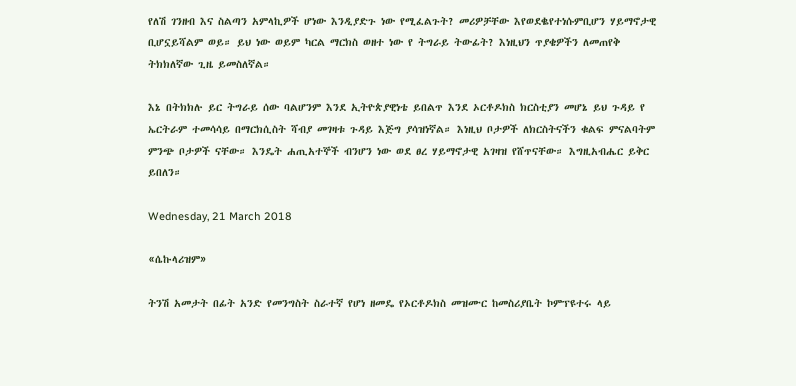የለሽ ገንዘብ እና ስልጣን አምላኪዎች ሆነው እንዲያድጉ ነው የሚፈልጉት? መሪዎቻቸው እየወደቈየተነሱምቢሆን ሃይማኖታዊ ቢሆኗይሻልም ወይ። ይህ ነው ወይም ካርል ማርክስ ወዘተ ነው የ ትግራይ ትውፊት? እነዚህን ጥያቄዎችን ለመጠየቅ ትክክለኛው ጊዜ ይመስለኛል።

እኔ በትክክሉ ይር ትግራይ ሰው ባልሆንም እንደ ኢትዮጵያዊነቴ ይበልጥ እንደ ኦርቶዶክስ ክርስቲያን መሆኔ ይህ ጉዳይ የ ኤርትራም ተመሳሳይ በማርክሲስት ሻብያ መገዛቱ ጉዳይ እጅግ ያሳዝነኛል። እነዚህ ቦታዎች ለክርስትናችን ቁልፍ ምናልባትም ምንጭ ቦታዎች ናቸው። እንዴት ሐጢአተኞች ብንሆን ነው ወደ ፀረ ሃይማኖታዊ አገዛዝ የሸጥናቸው። እግዚአብሔር ይቅር ይበለን።

Wednesday, 21 March 2018

«ሴኩላሪዝም»

ትንሽ አመታት በፊት አንድ የመንግስት ስራተኛ የሆነ ዘመዴ የኦርቶዶክስ መዝሙር ከመስሪያቤት ኮምፕዩተሩ ላይ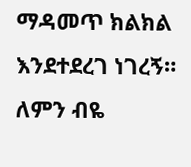ማዳመጥ ክልክል እንደተደረገ ነገረኝ። ለምን ብዬ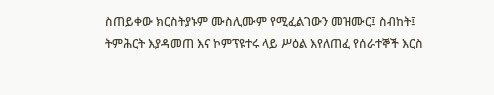ስጠይቀው ክርስትያኑም ሙስሊሙም የሚፈልገውን መዝሙር፤ ስብከት፤ ትምሕርት እያዳመጠ እና ኮምፕዩተሩ ላይ ሥዕል እየለጠፈ የሰራተኞች እርስ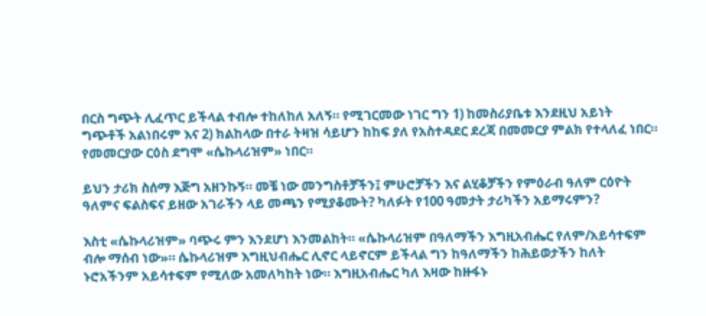በርስ ግጭት ሊፈጥር ይችላል ተብሎ ተከለከለ አለኝ። የሚገርመው ነገር ግን 1) ከመስሪያቤቱ እንደዚህ አይነት ግጭቶች አልነበሩም እና 2) ክልከላው በተራ ትዛዝ ሳይሆን ከከፍ ያለ የአስተዳደር ደረጃ በመመርያ ምልክ የተላለፈ ነበር። የመመርያው ርዕስ ደግሞ «ሴኩላሪዝም» ነበር።

ይህን ታሪክ ስሰማ እጅግ አዘንኩኝ። መቼ ነው መንግስቶቻችን፤ ምሁሮቻችን እና ልሂቆቻችን የምዕራብ ዓለም ርዕዮት ዓለምና ፍልስፍና ይዘው አገራችን ላይ መጫን የሚያቆሙት? ካለፉት የ100 ዓመታት ታሪካችን አይማሩምን?

እስቲ «ሴኩላሪዝም» ባጭሩ ምን እንደሆነ እንመልከት። «ሴኩላሪዝም በዓለማችን እግዚአብሔር የለም/አይሳተፍም ብሎ ማሰብ ነው»። ሴኩላሪዝም እግዚህብሔር ሊኖር ላይኖርም ይችላል ግን ከዓለማችን ከሕይወታችን ከለት ኑሮአችንም አይሳተፍም የሚለው አመለካከት ነው። እግዚአብሔር ካለ እዛው ከዙፋኑ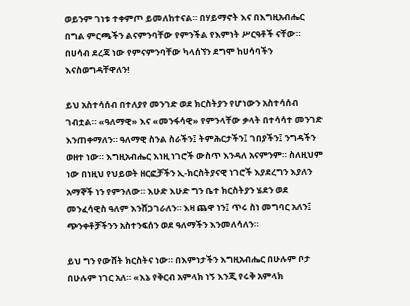ወይንም ገነቱ ተቀምጦ ይመለከተናል። በሃይማኖት እና በእግዚአብሔር በግል ምርጫችን ልናምንባቸው የምንችል የእምነት ሥርዓቶች ናቸው። በሀሳብ ደረጃ ነው የምናምንባቸው ካላሰኘን ደግሞ ከሀሳባችን እናስወግዳቸዋለን!

ይህ አስተሳሰብ በተለያየ መንገድ ወደ ክርስትያን የሆነውን አስተሳሰብ ገብቷል። «ዓለማዊ» እና «መንፋሳዊ» የምንላቸው ቃላት በተሳሳተ መንገድ እንጠቀማለን። ዓለማዊ ስንል ስራችን፤ ትምሕርታችን፤ ገበያችን፤ ንግዳችን ወዘተ ነው። እግዚአብሔር እነዚ ነገሮች ውስጥ እንዳለ አናምንም። ስለዚህም ነው በነዚህ የህይወት ዘርፎቻችን ኢ-ክርስትያናዊ ነገሮች እያደረግን እያለን አማኞች ነን የምንለው። እሁድ እሁድ ግን ቤተ ክርስትያን ሄደን ወደ መንፈሳዊስ ዓለም እንሸጋገራለን። እዛ ጨዋ ነን፤ ጥሩ ስነ መግባር አለን፤ ጭንቀቶቻችንን አስተንፍሰን ወደ ዓለማችን እንመለሳለን።

ይህ ግን የውሸት ክርስትና ነው። በእምነታችን እግዚአብሔር በሁሉም ቦታ በሁሉም ነገር አለ። «እኔ የቅርብ አምላክ ነኝ እንጂ የሩቅ አምላክ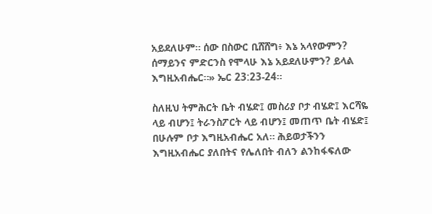አይደለሁም። ሰው በስውር ቢሸሸግ፥ እኔ አላየውምን? ሰማይንና ምድርንስ የሞላሁ እኔ አይደለሁምን? ይላል እግዚአብሔር።» ኤር 23:23-24።

ስለዚህ ትምሕርት ቤት ብሄድ፤ መስሪያ ቦታ ብሄድ፤ እርሻዬ ላይ ብሆን፤ ትራንስፖርት ላይ ብሆን፤ መጠጥ ቤት ብሄድ፤ በሁሉም ቦታ እግዚአብሔር አለ። ሕይወታችንን እግዚአብሔር ያለበትና የሌለበት ብለን ልንከፋፍለው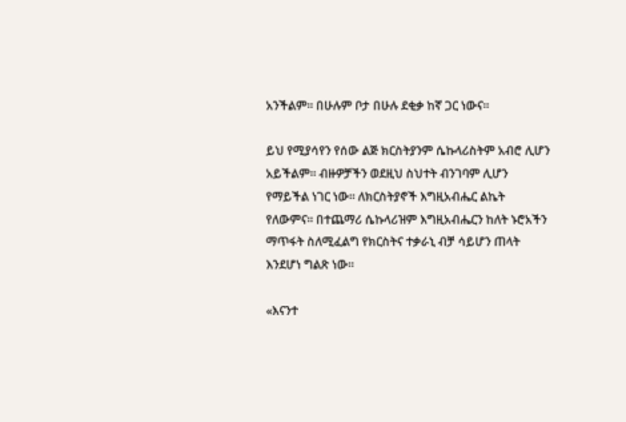አንችልም። በሁሉም ቦታ በሁሉ ደቂቃ ከኛ ጋር ነውና።

ይህ የሚያሳየን የሰው ልጅ ክርስትያንም ሴኩላሪስትም አብሮ ሊሆን አይችልም። ብዙዎቻችን ወደዚህ ስህተት ብንገባም ሊሆን የማይችል ነገር ነው። ለክርስትያኖች እግዚአብሔር ልኬት የለውምና። በተጨማሪ ሴኩላሪዝም እግዚአብሔርን ከለት ኑሮአችን ማጥፋት ስለሚፈልግ የክርስትና ተቃራኒ ብቻ ሳይሆን ጠላት እንደሆነ ግልጽ ነው።

«እናንተ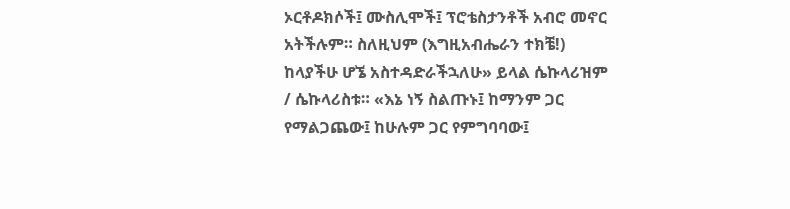ኦርቶዶክሶች፤ ሙስሊሞች፤ ፕሮቴስታንቶች አብሮ መኖር አትችሉም። ስለዚህም (እግዚአብሔራን ተክቼ!) ከላያችሁ ሆኜ አስተዳድራችኋለሁ» ይላል ሴኩላሪዝም / ሴኩላሪስቱ። «እኔ ነኝ ስልጡኑ፤ ከማንም ጋር የማልጋጨው፤ ከሁሉም ጋር የምግባባው፤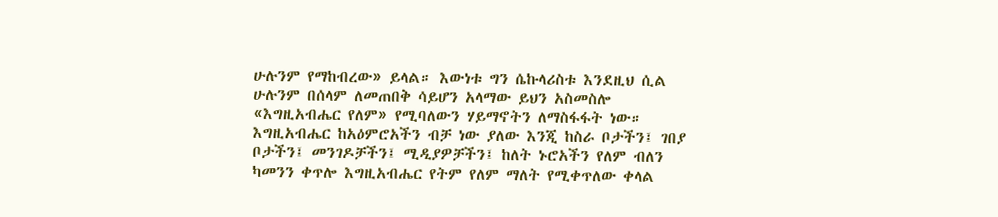ሁሉንም የማከብረው» ይላል። እውነቱ ግን ሴኩላሪስቱ እንደዚህ ሲል ሁሉንም በሰላም ለመጠበቅ ሳይሆን አላማው ይህን አስመስሎ «እግዚአብሔር የለም» የሚባለውን ሃይማኖትን ለማስፋፋት ነው። እግዚአብሔር ከአዕምሮአችን ብቻ ነው ያለው እንጂ ከስራ ቦታችን፤ ገበያ ቦታችን፤ መንገዶቻችን፤ ሚዲያዎቻችን፤ ከለት ኑሮአችን የለም ብለን ካመንን ቀጥሎ እግዚአብሔር የትም የለም ማለት የሚቀጥለው ቀላል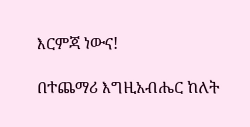እርምጃ ነውና!

በተጨማሪ እግዚአብሔር ከለት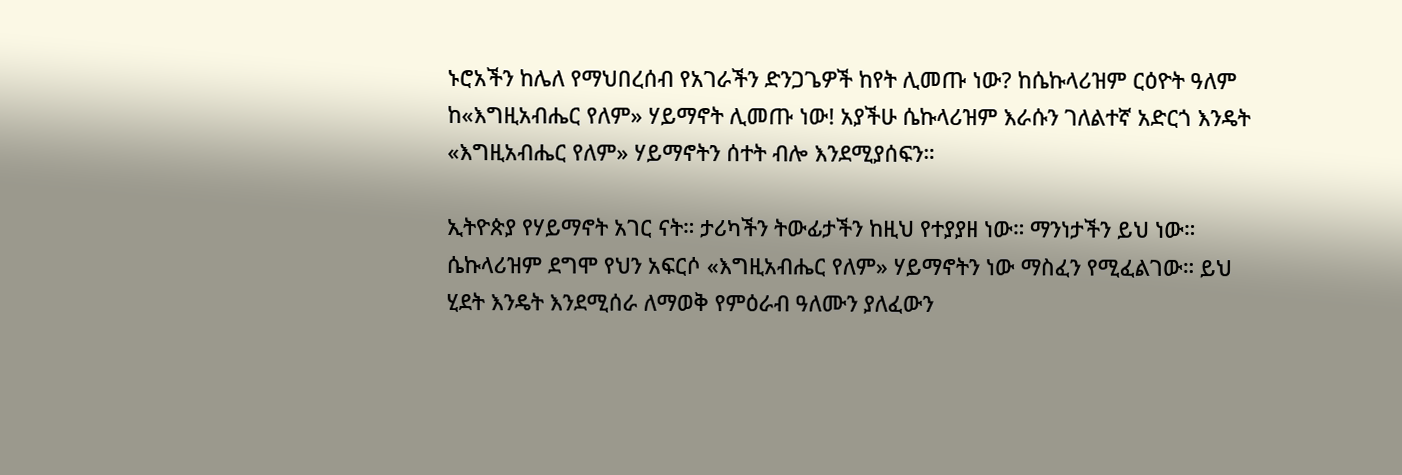ኑሮአችን ከሌለ የማህበረሰብ የአገራችን ድንጋጌዎች ከየት ሊመጡ ነው? ከሴኩላሪዝም ርዕዮት ዓለም ከ«እግዚአብሔር የለም» ሃይማኖት ሊመጡ ነው! አያችሁ ሴኩላሪዝም እራሱን ገለልተኛ አድርጎ እንዴት «እግዚአብሔር የለም» ሃይማኖትን ሰተት ብሎ እንደሚያሰፍን።

ኢትዮጵያ የሃይማኖት አገር ናት። ታሪካችን ትውፊታችን ከዚህ የተያያዘ ነው። ማንነታችን ይህ ነው። ሴኩላሪዝም ደግሞ የህን አፍርሶ «እግዚአብሔር የለም» ሃይማኖትን ነው ማስፈን የሚፈልገው። ይህ ሂደት እንዴት እንደሚሰራ ለማወቅ የምዕራብ ዓለሙን ያለፈውን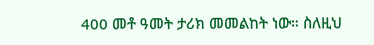400 መቶ ዓመት ታሪክ መመልከት ነው። ስለዚህ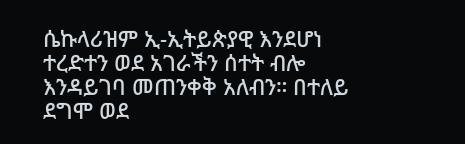ሴኩላሪዝም ኢ-ኢትይጵያዊ እንደሆነ ተረድተን ወደ አገራችን ሰተት ብሎ እንዳይገባ መጠንቀቅ አለብን። በተለይ ደግሞ ወደ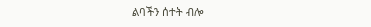ልባችን ሰተት ብሎ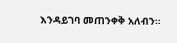እንዳይገባ መጠንቀቅ አለብን።